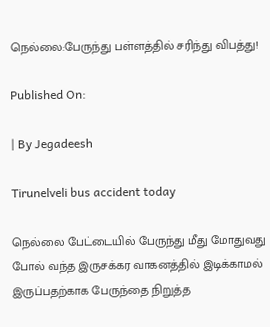நெல்லை:பேருந்து பள்ளத்தில் சரிந்து விபத்து!

Published On:

| By Jegadeesh

Tirunelveli bus accident today

நெல்லை பேட்டையில் பேருந்து மீது மோதுவது போல் வந்த இருசக்கர வாகனத்தில் இடிக்காமல் இருப்பதற்காக பேருந்தை நிறுத்த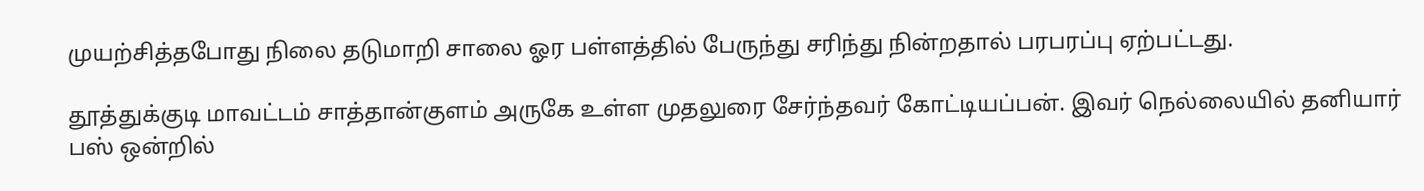முயற்சித்தபோது நிலை தடுமாறி சாலை ஓர பள்ளத்தில் பேருந்து சரிந்து நின்றதால் பரபரப்பு ஏற்பட்டது.

தூத்துக்குடி மாவட்டம் சாத்தான்குளம் அருகே உள்ள முதலுரை சேர்ந்தவர் கோட்டியப்பன். இவர் நெல்லையில் தனியார் பஸ் ஒன்றில்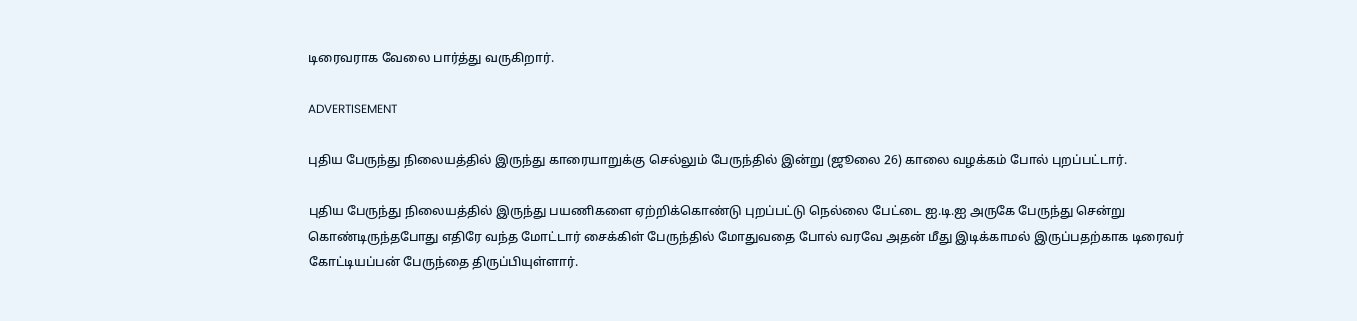டிரைவராக வேலை பார்த்து வருகிறார்.

ADVERTISEMENT

புதிய பேருந்து நிலையத்தில் இருந்து காரையாறுக்கு செல்லும் பேருந்தில் இன்று (ஜூலை 26) காலை வழக்கம் போல் புறப்பட்டார்.

புதிய பேருந்து நிலையத்தில் இருந்து பயணிகளை ஏற்றிக்கொண்டு புறப்பட்டு நெல்லை பேட்டை ஐ.டி.ஐ அருகே பேருந்து சென்று கொண்டிருந்தபோது எதிரே வந்த மோட்டார் சைக்கிள் பேருந்தில் மோதுவதை போல் வரவே அதன் மீது இடிக்காமல் இருப்பதற்காக டிரைவர் கோட்டியப்பன் பேருந்தை திருப்பியுள்ளார்.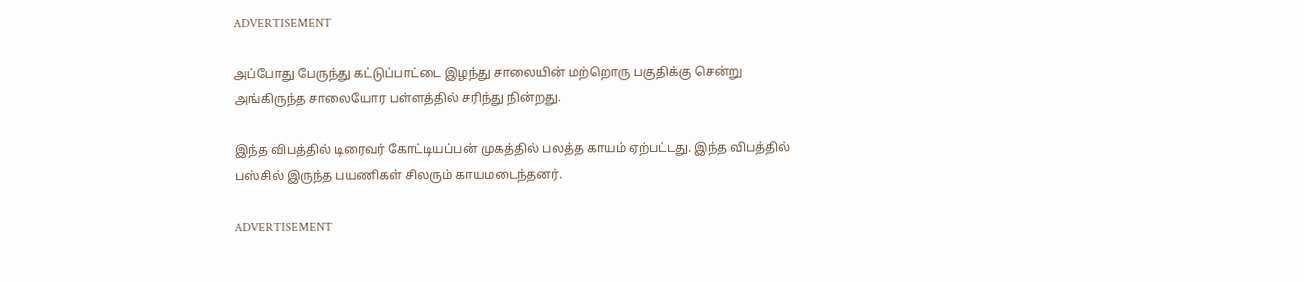ADVERTISEMENT

அப்போது பேருந்து கட்டுப்பாட்டை இழந்து சாலையின் மற்றொரு பகுதிக்கு சென்று அங்கிருந்த சாலையோர பள்ளத்தில் சரிந்து நின்றது.

இந்த விபத்தில் டிரைவர் கோட்டியப்பன் முகத்தில் பலத்த காயம் ஏற்பட்டது. இந்த விபத்தில் பஸ்சில் இருந்த பயணிகள் சிலரும் காயமடைந்தனர்.

ADVERTISEMENT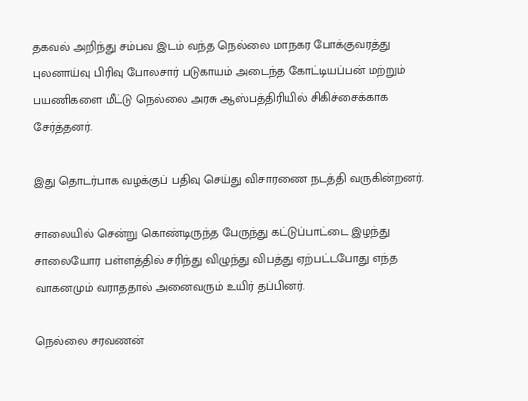தகவல் அறிந்து சம்பவ இடம் வந்த நெல்லை மாநகர போக்குவரத்து புலனாய்வு பிரிவு போலசார் படுகாயம் அடைந்த கோட்டியப்பன் மற்றும் பயணிகளை மீட்டு நெல்லை அரசு ஆஸ்பத்திரியில் சிகிச்சைக்காக சேர்த்தனர்.

இது தொடர்பாக வழக்குப் பதிவு செய்து விசாரணை நடத்தி வருகின்றனர்.

சாலையில் சென்று கொண்டிருந்த பேருந்து கட்டுப்பாட்டை இழந்து சாலையோர பள்ளத்தில் சரிந்து விழுந்து விபத்து ஏற்பட்டபோது எந்த வாகனமும் வராததால் அனைவரும் உயிர் தப்பினர்.

நெல்லை சரவணன்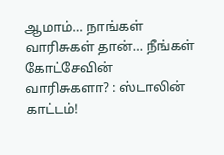ஆமாம்… நாங்கள் வாரிசுகள் தான்… நீங்கள் கோட்சேவின் வாரிசுகளா? : ஸ்டாலின் காட்டம்!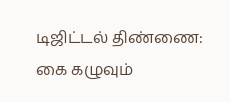டிஜிட்டல் திண்ணை: கை கழுவும்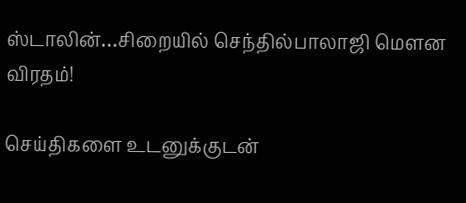ஸ்டாலின்…சிறையில் செந்தில்பாலாஜி மௌன விரதம்!

செய்திகளை உடனுக்குடன்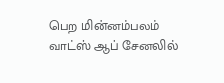பெற மின்னம்பலம் வாட்ஸ் ஆப் சேனலில்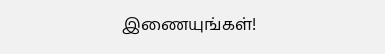இணையுங்கள்!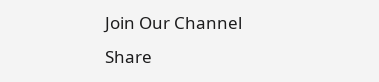Join Our Channel
Share